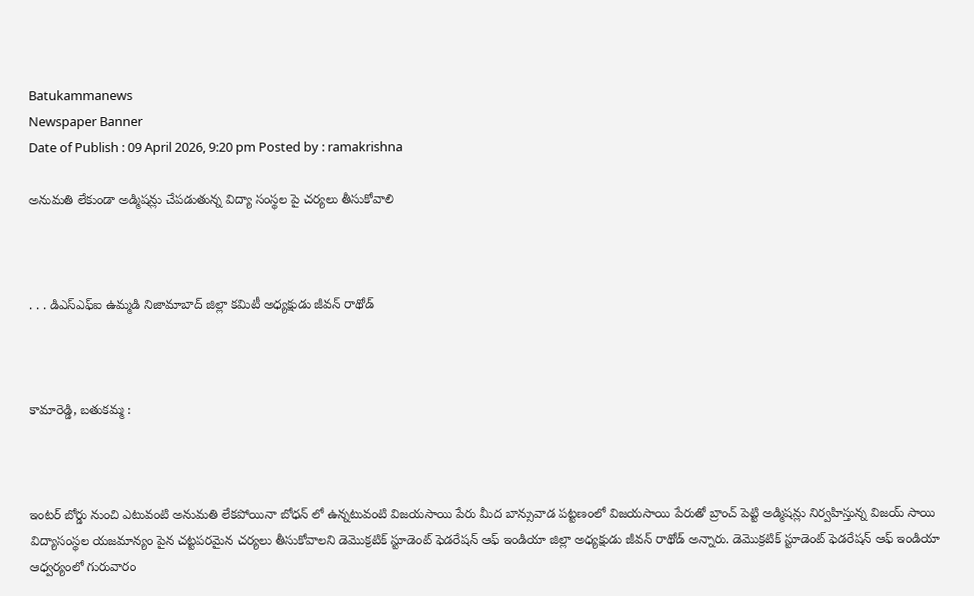Batukammanews
Newspaper Banner
Date of Publish : 09 April 2026, 9:20 pm Posted by : ramakrishna

అనుమతి లేకుండా అడ్మిషన్లు చేపడుతున్న విద్యా సంస్థల పై చర్యలు తీసుకోవాలి



. . . డిఎస్ఎఫ్ఐ ఉమ్మడి నిజామాబాద్ జిల్లా కమిటీ అధ్యక్షుడు జీవన్ రాథోడ్



కామారెడ్డి, బతుకమ్మ :



ఇంటర్ బోర్డు నుంచి ఎటువంటి అనుమతి లేకపోయినా బోధన్ లో ఉన్నటువంటి విజయసాయి పేరు మీద బాన్సువాడ పట్టణంలో విజయసాయి పేరుతో బ్రాంచ్ పెట్టి అడ్మిషన్లు నిర్వహిస్తున్న విజయ్ సాయి విద్యాసంస్థల యజమాన్యం పైన చట్టపరమైన చర్యలు తీసుకోవాలని డెమొక్రటిక్ స్టూడెంట్ ఫెడరేషన్ ఆఫ్ ఇండియా జిల్లా అధ్యక్షుడు జీవన్ రాథోడ్ అన్నారు. డెమొక్రటిక్ స్టూడెంట్ ఫెడరేషన్ ఆఫ్ ఇండియా ఆధ్వర్యంలో గురువారం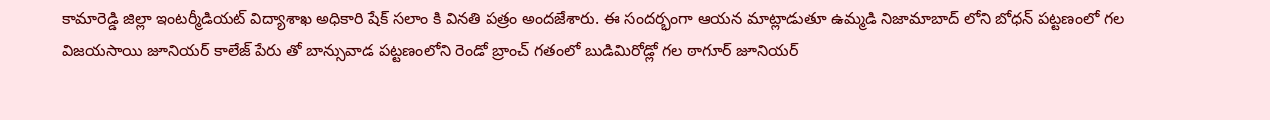కామారెడ్డి జిల్లా ఇంటర్మీడియట్ విద్యాశాఖ అధికారి షేక్ సలాం కి వినతి పత్రం అందజేశారు. ఈ సందర్భంగా ఆయన మాట్లాడుతూ ఉమ్మడి నిజామాబాద్ లోని బోధన్ పట్టణంలో గల విజయసాయి జూనియర్ కాలేజ్ పేరు తో బాన్సువాడ పట్టణంలోని రెండో బ్రాంచ్ గతంలో బుడిమిరోడ్లో గల ఠాగూర్ జూనియర్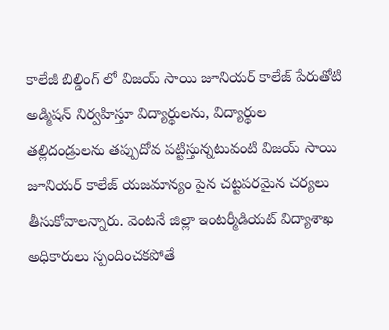కాలేజీ బిల్డింగ్ లో విజయ్ సాయి జూనియర్ కాలేజ్ పేరుతోటి అడ్మిషన్ నిర్వహిస్తూ విద్యార్థులను, విద్యార్థుల తల్లిదండ్రులను తప్పుదోవ పట్టిస్తున్నటువంటి విజయ్ సాయి జూనియర్ కాలేజ్ యజమాన్యం పైన చట్టపరమైన చర్యలు తీసుకోవాలన్నారు. వెంటనే జిల్లా ఇంటర్మీడియట్ విద్యాశాఖ అధికారులు స్పందించకపోతే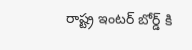రాష్ట్ర ఇంటర్ బోర్డ్ కి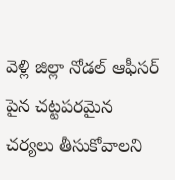వెళ్లి జిల్లా నోడల్ ఆఫీసర్ పైన చట్టపరమైన చర్యలు తీసుకోవాలని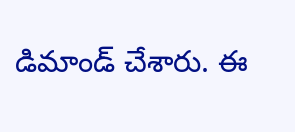డిమాండ్ చేశారు. ఈ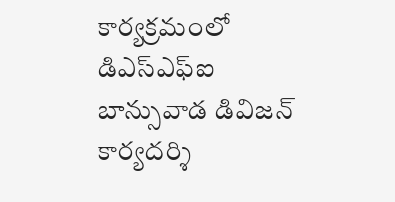కార్యక్రమంలో డిఎస్ఎఫ్ఐ బాన్సువాడ డివిజన్ కార్యదర్శి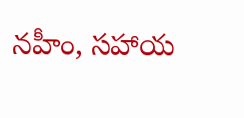నహీం, సహాయ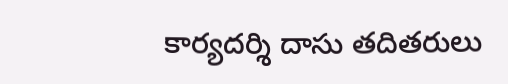కార్యదర్శి దాసు తదితరులు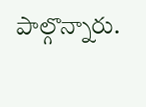పాల్గొన్నారు.